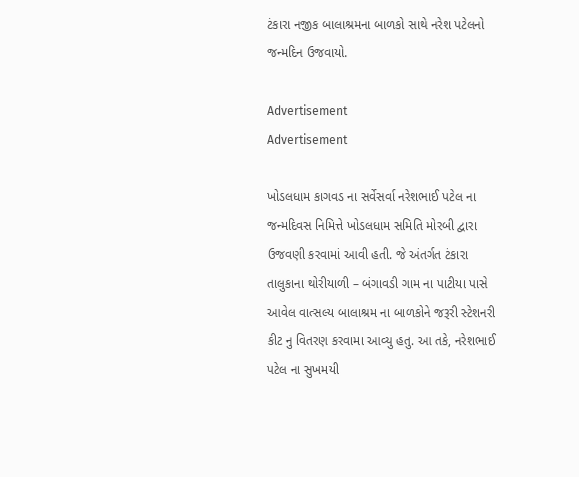ટંકારા નજીક બાલાશ્રમના બાળકો સાથે નરેશ પટેલનો જન્મદિન ઉજવાયો.

Advertisement
Advertisement

ખોડલધામ કાગવડ ના સર્વેસર્વા નરેશભાઈ પટેલ ના જન્મદિવસ નિમિત્તે ખોડલધામ સમિતિ મોરબી દ્વારા ઉજવણી કરવામાં આવી હતી. જે અંતર્ગત ટંકારા તાલુકાના થોરીયાળી – બંગાવડી ગામ ના પાટીયા પાસે આવેલ વાત્સલ્ય બાલાશ્રમ ના બાળકોને જરૂરી સ્ટેશનરી કીટ નુ વિતરણ કરવામા આવ્યુ હતુ. આ તકે, નરેશભાઈ પટેલ ના સુખમયી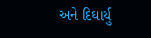અને દિઘાર્યુ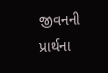જીવનની પ્રાર્થના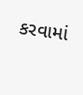કરવામાં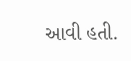આવી હતી.